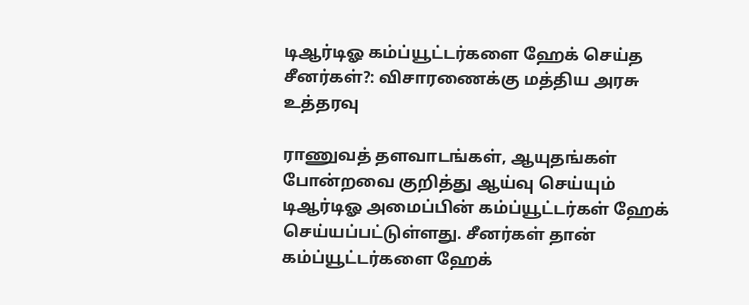டிஆர்டிஓ கம்ப்யூட்டர்களை ஹேக் செய்த சீனர்கள்?: விசாரணைக்கு மத்திய அரசு உத்தரவு

ராணுவத் தளவாடங்கள், ஆயுதங்கள் போன்றவை குறித்து ஆய்வு செய்யும் டிஆர்டிஓ அமைப்பின் கம்ப்யூட்டர்கள் ஹேக் செய்யப்பட்டுள்ளது. சீனர்கள் தான் கம்ப்யூட்டர்களை ஹேக்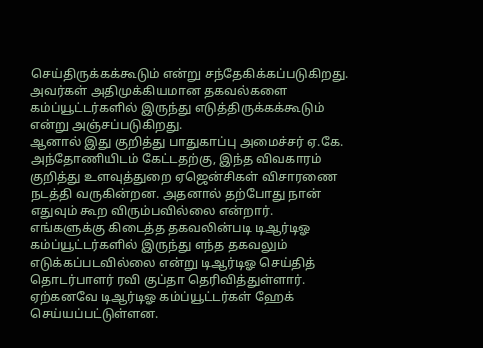செய்திருக்கக்கூடும் என்று சந்தேகிக்கப்படுகிறது. அவர்கள் அதிமுக்கியமான தகவல்களை கம்ப்யூட்டர்களில் இருந்து எடுத்திருக்கக்கூடும் என்று அஞ்சப்படுகிறது.
ஆனால் இது குறித்து பாதுகாப்பு அமைச்சர் ஏ.கே. அந்தோணியிடம் கேட்டதற்கு, இந்த விவகாரம் குறித்து உளவுத்துறை ஏஜென்சிகள் விசாரணை நடத்தி வருகின்றன. அதனால் தற்போது நான் எதுவும் கூற விரும்பவில்லை என்றார்.
எங்களுக்கு கிடைத்த தகவலின்படி டிஆர்டிஓ கம்ப்யூட்டர்களில் இருந்து எந்த தகவலும் எடுக்கப்படவில்லை என்று டிஆர்டிஓ செய்தித் தொடர்பாளர் ரவி குப்தா தெரிவித்துள்ளார்.
ஏற்கனவே டிஆர்டிஓ கம்ப்யூட்டர்கள் ஹேக் செய்யப்பட்டுள்ளன.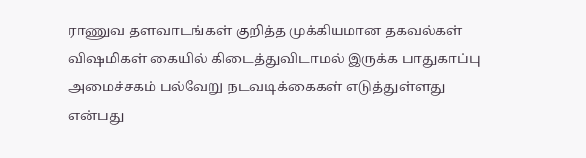ராணுவ தளவாடங்கள் குறித்த முக்கியமான தகவல்கள் விஷமிகள் கையில் கிடைத்துவிடாமல் இருக்க பாதுகாப்பு அமைச்சகம் பல்வேறு நடவடிக்கைகள் எடுத்துள்ளது என்பது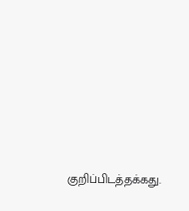குறிப்பிடத்தக்கது.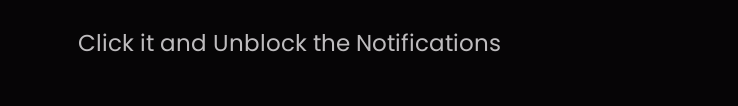Click it and Unblock the Notifications